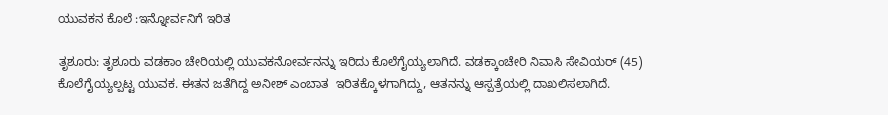ಯುವಕನ ಕೊಲೆ :ಇನ್ನೋರ್ವನಿಗೆ ಇರಿತ

ತೃಶೂರು: ತೃಶೂರು ವಡಕಾಂ ಚೇರಿಯಲ್ಲಿ ಯುವಕನೋರ್ವನನ್ನು ಇರಿದು ಕೊಲೆಗೈಯ್ಯಲಾಗಿದೆ. ವಡಕ್ಕಾಂಚೇರಿ ನಿವಾಸಿ ಸೇವಿಯರ್ (45) ಕೊಲೆಗೈಯ್ಯಲ್ಪಟ್ಟ ಯುವಕ. ಈತನ ಜತೆಗಿದ್ದ ಅನೀಶ್ ಎಂಬಾತ  ಇರಿತಕ್ಕೊಳಗಾಗಿದ್ದು, ಆತನನ್ನು ಆಸ್ಪತ್ರೆಯಲ್ಲಿ ದಾಖಲಿಸಲಾಗಿದೆ.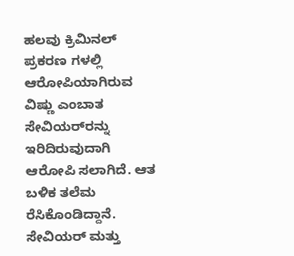ಹಲವು ಕ್ರಿಮಿನಲ್ ಪ್ರಕರಣ ಗಳಲ್ಲಿ ಆರೋಪಿಯಾಗಿರುವ ವಿಷ್ಣು ಎಂಬಾತ ಸೇವಿಯರ್‌ರನ್ನು ಇರಿದಿರುವುದಾಗಿ ಆರೋಪಿ ಸಲಾಗಿದೆ. ಆತ ಬಳಿಕ ತಲೆಮ ರೆಸಿಕೊಂಡಿದ್ದಾನೆ. ಸೇವಿಯರ್ ಮತ್ತು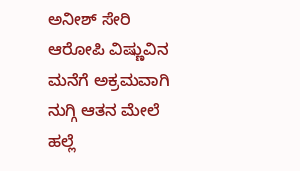ಅನೀಶ್ ಸೇರಿ ಆರೋಪಿ ವಿಷ್ಣುವಿನ ಮನೆಗೆ ಅಕ್ರಮವಾಗಿ ನುಗ್ಗಿ ಆತನ ಮೇಲೆ ಹಲ್ಲೆ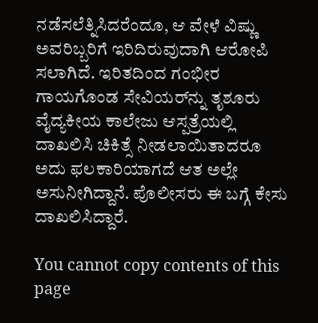ನಡೆಸಲೆತ್ನಿಸಿದರೆಂದೂ, ಆ ವೇಳೆ ವಿಷ್ಣು ಅವರಿಬ್ಬರಿಗೆ ಇರಿದಿರುವುದಾಗಿ ಆರೋಪಿ ಸಲಾಗಿದೆ. ಇರಿತದಿಂದ ಗಂಭೀರ ಗಾಯಗೊಂಡ ಸೇವಿಯರ್‌ನ್ನು ತೃಶೂರು ವೈದ್ಯಕೀಯ ಕಾಲೇಜು ಆಸ್ಪತ್ರೆಯಲ್ಲಿ ದಾಖಲಿಸಿ ಚಿಕಿತ್ಸೆ ನೀಡಲಾಯಿತಾದರೂ ಅದು ಫಲಕಾರಿಯಾಗದೆ ಆತ ಅಲ್ಲೇ ಅಸುನೀಗಿದ್ದಾನೆ. ಪೊಲೀಸರು ಈ ಬಗ್ಗೆ ಕೇಸು ದಾಖಲಿಸಿದ್ದಾರೆ.

You cannot copy contents of this page